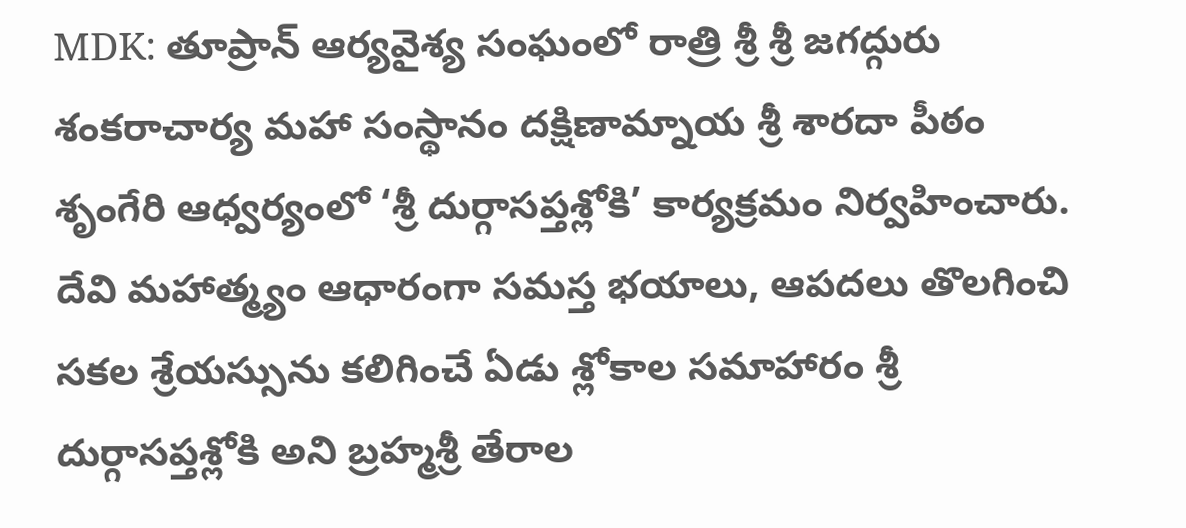MDK: తూప్రాన్ ఆర్యవైశ్య సంఘంలో రాత్రి శ్రీ శ్రీ జగద్గురు శంకరాచార్య మహా సంస్థానం దక్షిణామ్నాయ శ్రీ శారదా పీఠం శృంగేరి ఆధ్వర్యంలో ‘శ్రీ దుర్గాసప్తశ్లోకి’ కార్యక్రమం నిర్వహించారు. దేవి మహాత్మ్యం ఆధారంగా సమస్త భయాలు, ఆపదలు తొలగించి సకల శ్రేయస్సును కలిగించే ఏడు శ్లోకాల సమాహారం శ్రీ దుర్గాసప్తశ్లోకి అని బ్రహ్మశ్రీ తేరాల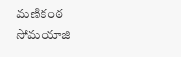మణికంఠ సోమయాజి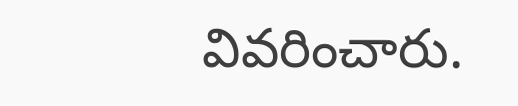వివరించారు.